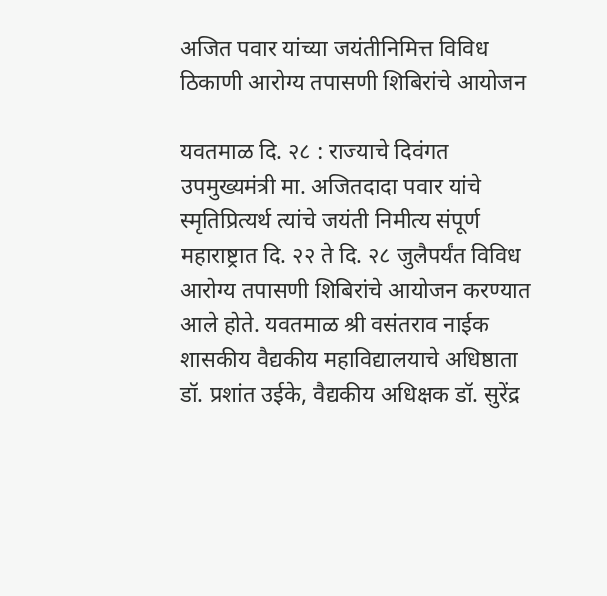अजित पवार यांच्या जयंतीनिमित्त विविध ठिकाणी आरोग्य तपासणी शिबिरांचे आयोजन

यवतमाळ दि. २८ : राज्याचे दिवंगत उपमुख्यमंत्री मा. अजितदादा पवार यांचे स्मृतिप्रित्यर्थ त्यांचे जयंती निमीत्य संपूर्ण महाराष्ट्रात दि. २२ ते दि. २८ जुलैपर्यंत विविध आरोग्य तपासणी शिबिरांचे आयोजन करण्यात आले होते. यवतमाळ श्री वसंतराव नाईक शासकीय वैद्यकीय महाविद्यालयाचे अधिष्ठाता डॉ. प्रशांत उईके, वैद्यकीय अधिक्षक डॉ. सुरेंद्र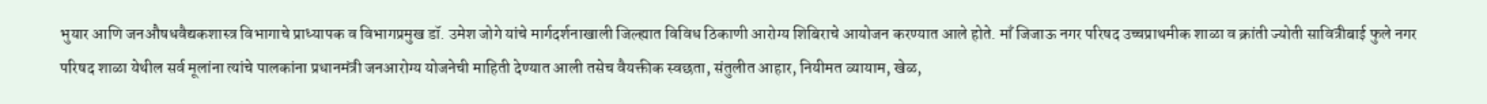भुयार आणि जनऔषधवैद्यकशास्त्र विभागाचे प्राध्यापक व विभागप्रमुख डॉ. उमेश जोगे यांचे मार्गदर्शनाखाली जिल्ह्यात विविध ठिकाणी आरोग्य शिबिराचे आयोजन करण्यात आले होते. माँ जिजाऊ नगर परिषद उच्चप्राथमीक शाळा व क्रांती ज्योती सावित्रीबाई फुले नगर परिषद शाळा येथील सर्व मूलांना त्यांचे पालकांना प्रधानमंत्री जनआरोग्य योजनेची माहिती देण्यात आली तसेच वैयक्तीक स्वछता, संतुलीत आहार, नियीमत व्यायाम, खेळ,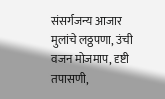संसर्गजन्य आजार मुलांचे लठ्ठपणा, उंची वजन मोजमाप, दृष्टी तपासणी,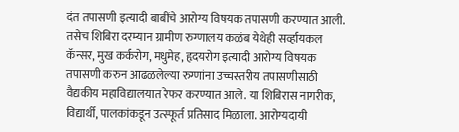दंत तपासणी इत्यादी बाबींचे आरोग्य विषयक तपासणी करण्यात आली. तसेच शिबिरा दरम्यान ग्रामीण रुग्णालय कळंब येथेही सर्व्हायकल कॅन्सर, मुख कर्करोग, मधुमेह, हृदयरोग इत्यादी आरोग्य विषयक तपासणी करुन आढळलेल्या रुग्णांना उच्चस्तरीय तपासणीसाठी वैद्यकीय महाविद्यालयात रेफर करण्यात आले. या शिबिरास नागरीक, विद्यार्थी, पालकांकडून उत्स्फूर्त प्रतिसाद मिळाला. आरोग्यदायी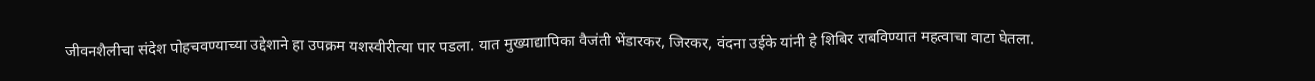जीवनशैलीचा संदेश पोहचवण्याच्या उद्देशाने हा उपक्रम यशस्वीरीत्या पार पडला. यात मुख्याद्यापिका वैजंती भेंडारकर, जिरकर, वंदना उईके यांनी हे शिबिर राबविण्यात महत्वाचा वाटा घेतला.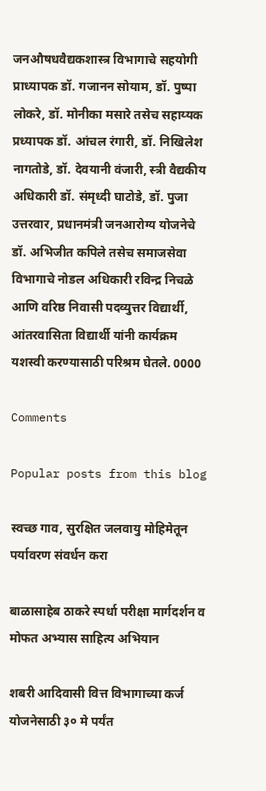जनऔषधवैद्यकशास्त्र विभागाचे सहयोगी प्राध्यापक डॉ. गजानन सोयाम, डॉ. पुष्पा लोकरे, डॉ. मोनीका मसारे तसेच सहाय्यक प्रध्यापक डॉ. आंचल रंगारी, डॉ. निखिलेश नागतोडे, डॉ. देवयानी वंजारी, स्त्री वैद्यकीय अधिकारी डॉ. संमृध्दी घाटोडे, डॉ. पुजा उत्तरवार, प्रधानमंत्री जनआरोग्य योजनेचे डॉ. अभिजीत कपिले तसेच समाजसेवा विभागाचे नोडल अधिकारी रविन्द्र निचळे आणि वरिष्ठ निवासी पदव्युत्तर विद्यार्थी, आंतरवासिता विद्यार्थी यांनी कार्यक्रम यशस्वी करण्यासाठी परिश्रम घेतले. 0000

Comments

Popular posts from this blog

स्वच्छ गाव, सुरक्षित जलवायु मोहिमेतून पर्यावरण संवर्धन करा

बाळासाहेब ठाकरे स्पर्धा परीक्षा मार्गदर्शन व मोफत अभ्यास साहित्य अभियान

शबरी आदिवासी वित्त विभागाच्या कर्ज योजनेसाठी ३० मे पर्यंत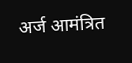अर्ज आमंत्रित